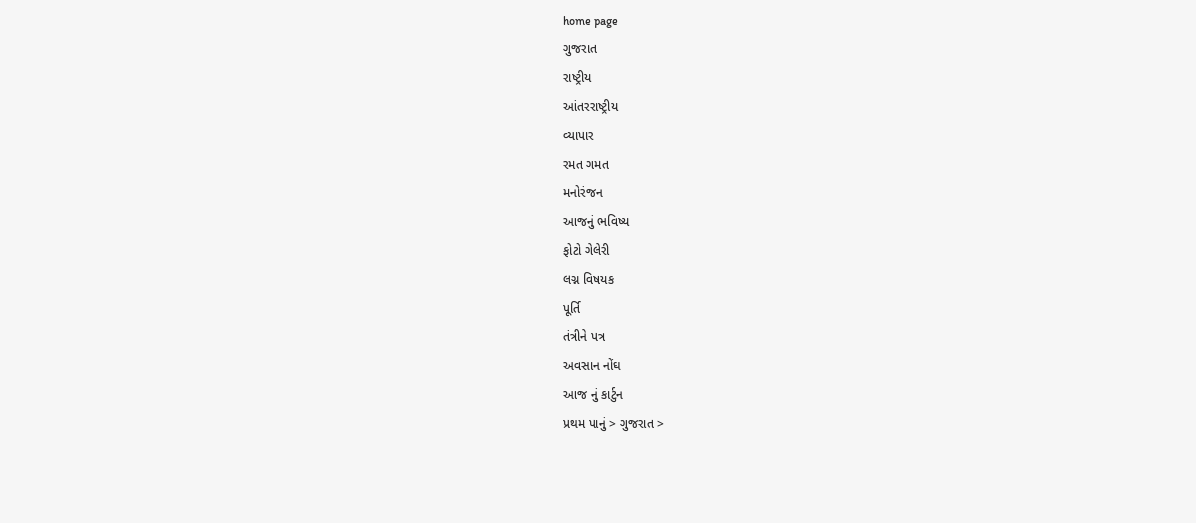home page
ગુજરાત
રાષ્ટ્રીય
આંતરરાષ્ટ્રીય
વ્યાપાર
રમત ગમત
મનોરંજન
આજનું ભવિષ્ય
ફોટો ગેલેરી
લગ્ન વિષયક
પૂર્તિ
તંત્રીને પત્ર
અવસાન નોંઘ
આજ નું કાર્ટુન
પ્રથમ પાનું > ગુજરાત >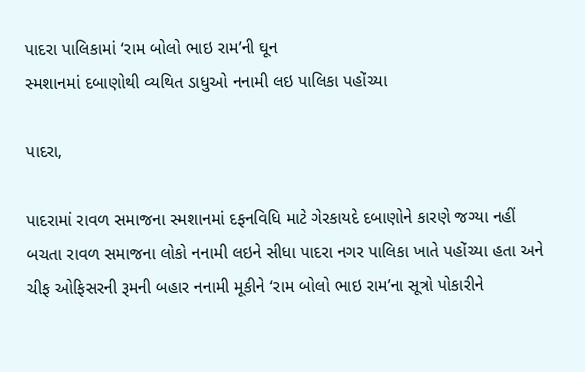પાદરા પાલિકામાં ‘રામ બોલો ભાઇ રામ’ની ઘૂન
સ્મશાનમાં દબાણોથી વ્યથિત ડાધુઓ નનામી લઇ પાલિકા પહોંચ્યા

પાદરા,

પાદરામાં રાવળ સમાજના સ્મશાનમાં દફનવિધિ માટે ગેરકાયદે દબાણોને કારણે જગ્યા નહીં બચતા રાવળ સમાજના લોકો નનામી લઇને સીધા પાદરા નગર પાલિકા ખાતે પહોંચ્યા હતા અને ચીફ ઓફિસરની રૂમની બહાર નનામી મૂકીને ‘રામ બોલો ભાઇ રામ’ના સૂત્રો પોકારીને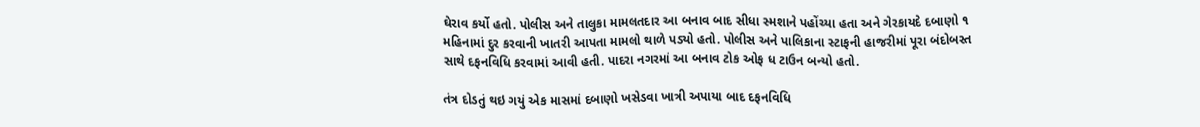ઘેરાવ કર્યો હતો. પોલીસ અને તાલુકા મામલતદાર આ બનાવ બાદ સીધા સ્મશાને પહોંચ્યા હતા અને ગેરકાયદે દબાણો ૧ મહિનામાં દુર કરવાની ખાતરી આપતા મામલો થાળે પડ્યો હતો. પોલીસ અને પાલિકાના સ્ટાફની હાજરીમાં પૂરા બંદોબસ્ત સાથે દફનવિધિ કરવામાં આવી હતી. પાદરા નગરમાં આ બનાવ ટોક ઓફ ધ ટાઉન બન્યો હતો.

તંત્ર દોડતું થઇ ગયું એક માસમાં દબાણો ખસેડવા ખાત્રી અપાયા બાદ દફનવિધિ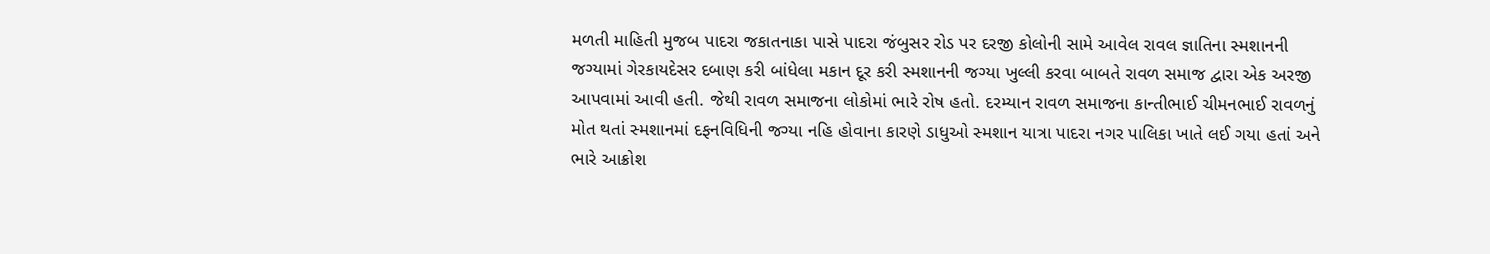મળતી માહિતી મુજબ પાદરા જકાતનાકા પાસે પાદરા જંબુસર રોડ પર દરજી કોલોની સામે આવેલ રાવલ જ્ઞાતિના સ્મશાનની જગ્યામાં ગેરકાયદેસર દબાણ કરી બાંધેલા મકાન દૂર કરી સ્મશાનની જગ્યા ખુલ્લી કરવા બાબતે રાવળ સમાજ દ્વારા એક અરજી આપવામાં આવી હતી. જેથી રાવળ સમાજના લોકોમાં ભારે રોષ હતો. દરમ્યાન રાવળ સમાજના કાન્તીભાઈ ચીમનભાઈ રાવળનું મોત થતાં સ્મશાનમાં દફનવિધિની જગ્યા નહિ હોવાના કારણે ડાધુઓ સ્મશાન યાત્રા પાદરા નગર પાલિકા ખાતે લઈ ગયા હતાં અને ભારે આક્રોશ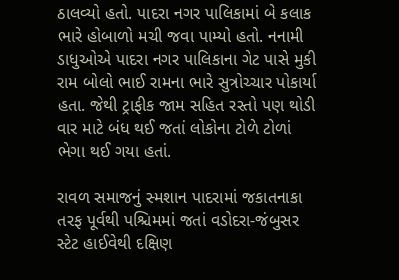ઠાલવ્યો હતો. પાદરા નગર પાલિકામાં બે કલાક ભારે હોબાળો મચી જવા પામ્યો હતો. નનામી ડાધુઓએ પાદરા નગર પાલિકાના ગેટ પાસે મુકી રામ બોલો ભાઈ રામના ભારે સુત્રોચ્ચાર પોકાર્યા હતા. જેથી ટ્રાફીક જામ સહિત રસ્તો પણ થોડી વાર માટે બંધ થઈ જતાં લોકોના ટોળે ટોળાં ભેગા થઈ ગયા હતાં.

રાવળ સમાજનું સ્મશાન પાદરામાં જકાતનાકા તરફ પૂર્વથી પશ્ચિમમાં જતાં વડોદરા-જંબુસર સ્ટેટ હાઈવેથી દક્ષિણ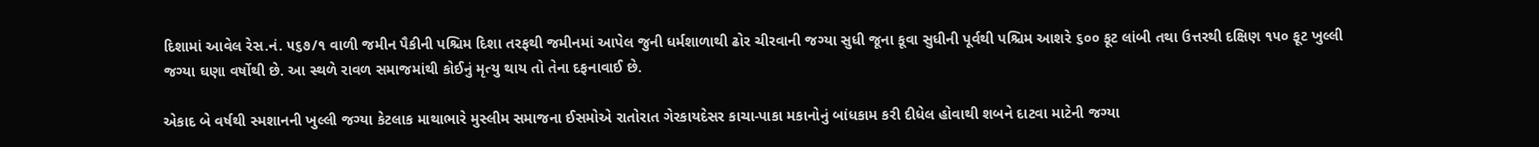દિશામાં આવેલ રેસ.નં. ૫૬૭/૧ વાળી જમીન પૈકીની પશ્ચિમ દિશા તરફથી જમીનમાં આપેલ જુની ધર્મશાળાથી ઢોર ચીરવાની જગ્યા સુધી જૂના કૂવા સુધીની પૂર્વથી પશ્ચિમ આશરે ૬૦૦ ફૂટ લાંબી તથા ઉત્તરથી દક્ષિણ ૧૫૦ ફૂટ ખુલ્લી જગ્યા ઘણા વર્ષોથી છે. આ સ્થળે રાવળ સમાજમાંથી કોઈનું મૃત્યુ થાય તો તેના દફનાવાઈ છે.

એકાદ બે વર્ષથી સ્મશાનની ખુલ્લી જગ્યા કેટલાક માથાભારે મુસ્લીમ સમાજના ઈસમોએ રાતોરાત ગેરકાયદેસર કાચા-પાકા મકાનોનું બાંધકામ કરી દીધેલ હોવાથી શબને દાટવા માટેની જગ્યા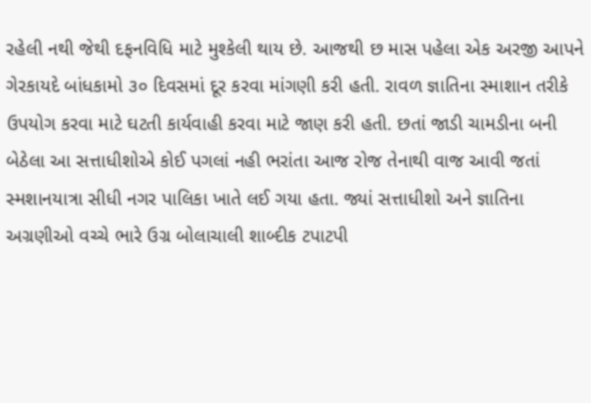રહેલી નથી જેથી દફનવિધિ માટે મુશ્કેલી થાય છે. આજથી છ માસ પહેલા એક અરજી આપને ગેરકાયદે બાંધકામો ૩૦ દિવસમાં દૂર કરવા માંગણી કરી હતી. રાવળ જ્ઞાતિના સ્માશાન તરીકે ઉપયોગ કરવા માટે ઘટતી કાર્યવાહી કરવા માટે જાણ કરી હતી. છતાં જાડી ચામડીના બની બેઠેલા આ સત્તાધીશોએ કોઈ પગલાં નહી ભરાંતા આજ રોજ તેનાથી વાજ આવી જતાં સ્મશાનયાત્રા સીધી નગર પાલિકા ખાતે લઈ ગયા હતા. જ્યાં સત્તાધીશો અને જ્ઞાતિના અગ્રણીઓ વચ્ચે ભારે ઉગ્ર બોલાચાલી શાબ્દીક ટપાટપી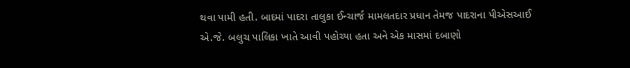થવા પામી હતી. બાદમાં પાદરા તાલુકા ઈન્ચાર્જ મામલતદાર પ્રધાન તેમજ પાદરાના પીએસઆઈ એ.જે. બલુચ પાલિકા ખાતે આવી પહોચ્યા હતા અને એક માસમાં દબાણો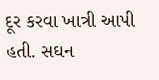દૂર કરવા ખાત્રી આપી હતી. સઘન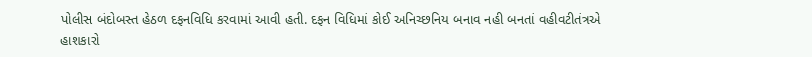પોલીસ બંદોબસ્ત હેઠળ દફનવિધિ કરવામાં આવી હતી. દફન વિધિમાં કોઈ અનિચ્છનિય બનાવ નહી બનતાં વહીવટીતંત્રએ હાશકારો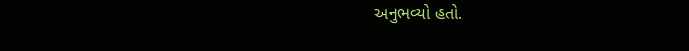અનુભવ્યો હતો.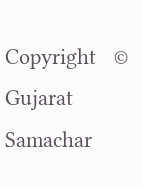Copyright   © Gujarat Samachar